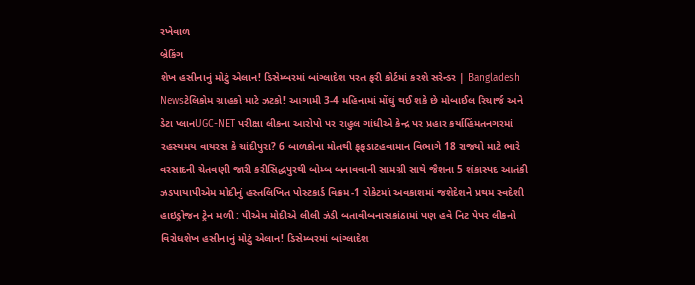રખેવાળ
બ્રેકિંગ
શેખ હસીનાનું મોટું એલાન! ડિસેમ્બરમાં બાંગ્લાદેશ પરત ફરી કોર્ટમાં કરશે સરેન્ડર | Bangladesh Newsટેલિકોમ ગ્રાહકો માટે ઝટકો! આગામી 3-4 મહિનામાં મોંઘું થઈ શકે છે મોબાઈલ રિચાર્જ અને ડેટા પ્લાનUGC-NET પરીક્ષા લીકના આરોપો પર રાહુલ ગાંધીએ કેન્દ્ર પર પ્રહાર કર્યાહિંમતનગરમાં રહસ્યમય વાયરસ કે ચાંદીપુરા? 6 બાળકોના મોતથી ફફડાટહવામાન વિભાગે 18 રાજ્યો માટે ભારે વરસાદની ચેતવણી જારી કરીસિદ્ધપુરથી બોમ્બ બનાવવાની સામગ્રી સાથે જૈશના 5 શંકાસ્પદ આતંકી ઝડપાયાપીએમ મોદીનું હસ્તલિખિત પોસ્ટકાર્ડ વિક્રમ-1 રોકેટમાં અવકાશમાં જશેદેશને પ્રથમ સ્વદેશી હાઇડ્રોજન ટ્રેન મળી : પીએમ મોદીએ લીલી ઝંડી બતાવીબનાસકાંઠામાં પણ હવે નિટ પેપર લીકનો વિરોધશેખ હસીનાનું મોટું એલાન! ડિસેમ્બરમાં બાંગ્લાદેશ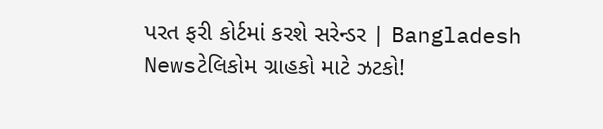પરત ફરી કોર્ટમાં કરશે સરેન્ડર | Bangladesh Newsટેલિકોમ ગ્રાહકો માટે ઝટકો!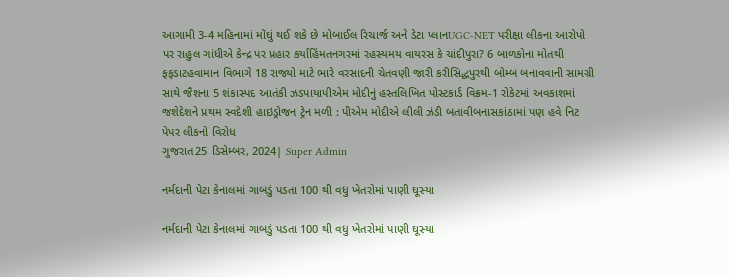આગામી 3-4 મહિનામાં મોંઘું થઈ શકે છે મોબાઈલ રિચાર્જ અને ડેટા પ્લાનUGC-NET પરીક્ષા લીકના આરોપો પર રાહુલ ગાંધીએ કેન્દ્ર પર પ્રહાર કર્યાહિંમતનગરમાં રહસ્યમય વાયરસ કે ચાંદીપુરા? 6 બાળકોના મોતથી ફફડાટહવામાન વિભાગે 18 રાજ્યો માટે ભારે વરસાદની ચેતવણી જારી કરીસિદ્ધપુરથી બોમ્બ બનાવવાની સામગ્રી સાથે જૈશના 5 શંકાસ્પદ આતંકી ઝડપાયાપીએમ મોદીનું હસ્તલિખિત પોસ્ટકાર્ડ વિક્રમ-1 રોકેટમાં અવકાશમાં જશેદેશને પ્રથમ સ્વદેશી હાઇડ્રોજન ટ્રેન મળી : પીએમ મોદીએ લીલી ઝંડી બતાવીબનાસકાંઠામાં પણ હવે નિટ પેપર લીકનો વિરોધ
ગુજરાત25 ડિસેમ્બર, 2024| Super Admin

નર્મદાની પેટા કેનાલમાં ગાબડું પડતા 100 થી વધુ ખેતરોમાં પાણી ઘૂસ્યા

નર્મદાની પેટા કેનાલમાં ગાબડું પડતા 100 થી વધુ ખેતરોમાં પાણી ઘૂસ્યા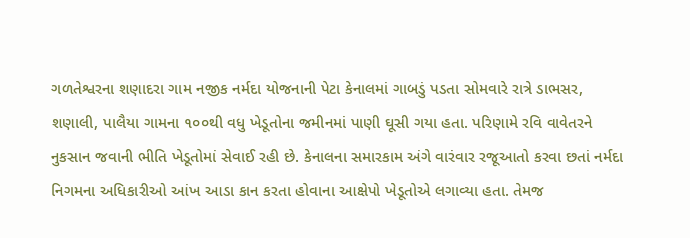ગળતેશ્વરના શણાદરા ગામ નજીક નર્મદા યોજનાની પેટા કેનાલમાં ગાબડું પડતા સોમવારે રાત્રે ડાભસર, શણાલી, પાલૈયા ગામના ૧૦૦થી વધુ ખેડૂતોના જમીનમાં પાણી ઘૂસી ગયા હતા. પરિણામે રવિ વાવેતરને નુકસાન જવાની ભીતિ ખેડૂતોમાં સેવાઈ રહી છે. કેનાલના સમારકામ અંગે વારંવાર રજૂઆતો કરવા છતાં નર્મદા નિગમના અધિકારીઓ આંખ આડા કાન કરતા હોવાના આક્ષેપો ખેડૂતોએ લગાવ્યા હતા. તેમજ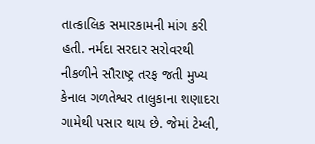તાત્કાલિક સમારકામની માંગ કરી હતી. નર્મદા સરદાર સરોવરથી નીકળીને સૌરાષ્ટ્ર તરફ જતી મુખ્ય કેનાલ ગળતેશ્વર તાલુકાના શણાદરા ગામેથી પસાર થાય છે. જેમાં ટેમ્લી,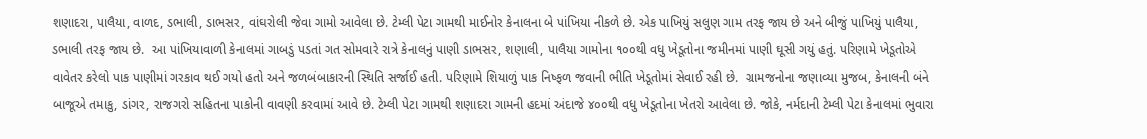શણાદરા, પાલૈયા, વાળદ, ડભાલી, ડાભસર, વાંઘરોલી જેવા ગામો આવેલા છે. ટેમ્લી પેટા ગામથી માઈનોર કેનાલના બે પાંખિયા નીકળે છે. એક પાખિયું સલુણ ગામ તરફ જાય છે અને બીજું પાખિયું પાલૈયા, ડભાલી તરફ જાય છે.  આ પાંખિયાવાળી કેનાલમાં ગાબડું પડતાં ગત સોમવારે રાત્રે કેનાલનું પાણી ડાભસર, શણાલી, પાલૈયા ગામોના ૧૦૦થી વધુ ખેડૂતોના જમીનમાં પાણી ઘૂસી ગયું હતું. પરિણામે ખેડૂતોએ વાવેતર કરેલો પાક પાણીમાં ગરકાવ થઈ ગયો હતો અને જળબંબાકારની સ્થિતિ સર્જાઈ હતી. પરિણામે શિયાળું પાક નિષ્ફળ જવાની ભીતિ ખેડૂતોમાં સેવાઈ રહી છે.  ગ્રામજનોના જણાવ્યા મુજબ, કેનાલની બંને બાજૂએ તમાકુ, ડાંગર, રાજગરો સહિતના પાકોની વાવણી કરવામાં આવે છે. ટેમ્લી પેટા ગામથી શણાદરા ગામની હદમાં અંદાજે ૪૦૦થી વધુ ખેડૂતોના ખેતરો આવેલા છે. જોકે, નર્મદાની ટેમ્લી પેટા કેનાલમાં ભુવારા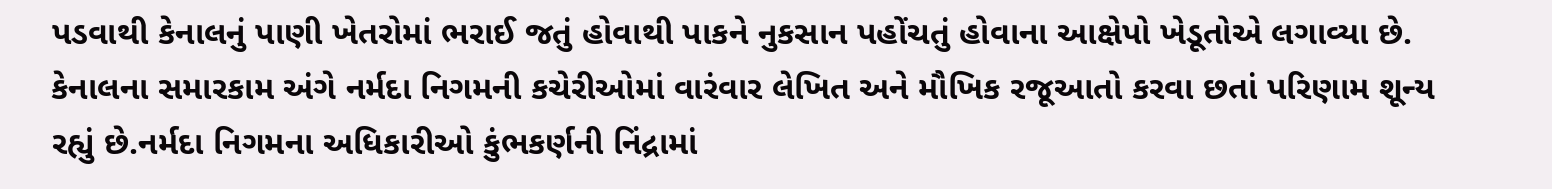પડવાથી કેનાલનું પાણી ખેતરોમાં ભરાઈ જતું હોવાથી પાકને નુકસાન પહોંચતું હોવાના આક્ષેપો ખેડૂતોએ લગાવ્યા છે.  કેનાલના સમારકામ અંગે નર્મદા નિગમની કચેરીઓમાં વારંવાર લેખિત અને મૌખિક રજૂઆતો કરવા છતાં પરિણામ શૂન્ય રહ્યું છે.નર્મદા નિગમના અધિકારીઓ કુંભકર્ણની નિંદ્રામાં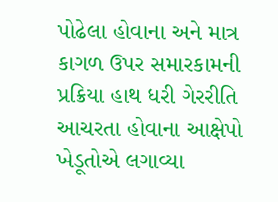પોઢેલા હોવાના અને માત્ર કાગળ ઉપર સમારકામની પ્રક્રિયા હાથ ધરી ગેરરીતિ આચરતા હોવાના આક્ષેપો ખેડૂતોએ લગાવ્યા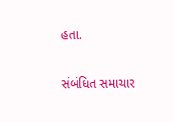હતા.

સંબંધિત સમાચાર